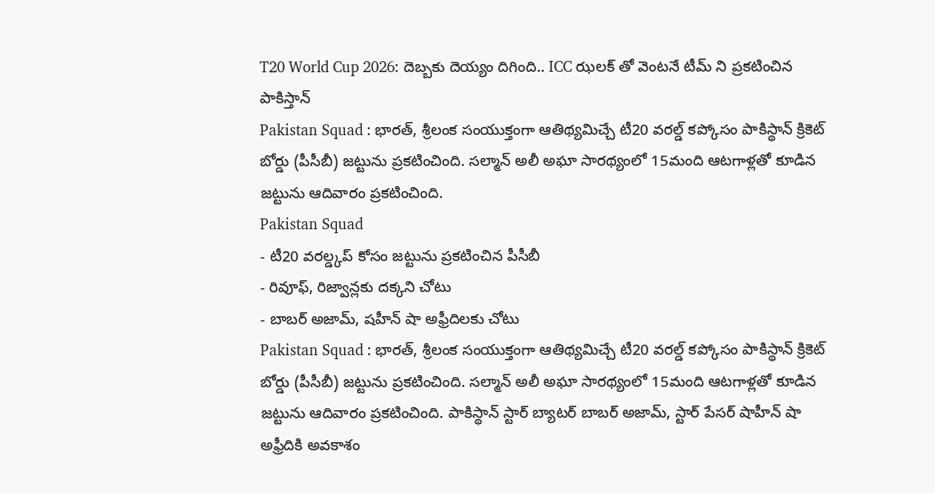T20 World Cup 2026: దెబ్బకు దెయ్యం దిగింది.. ICC ఝలక్ తో వెంటనే టీమ్ ని ప్రకటించిన పాకిస్తాన్
Pakistan Squad : భారత్, శ్రీలంక సంయుక్తంగా ఆతిథ్యమిచ్చే టీ20 వరల్డ్ కప్కోసం పాకిస్థాన్ క్రికెట్ బోర్డు (పీసీబీ) జట్టును ప్రకటించింది. సల్మాన్ అలీ అఘా సారథ్యంలో 15మంది ఆటగాళ్లతో కూడిన జట్టును ఆదివారం ప్రకటించింది.
Pakistan Squad
- టీ20 వరల్డ్కప్ కోసం జట్టును ప్రకటించిన పీసీబీ
- రివూఫ్, రిజ్వాన్లకు దక్కని చోటు
- బాబర్ అజామ్, షహీన్ షా అఫ్రీదిలకు చోటు
Pakistan Squad : భారత్, శ్రీలంక సంయుక్తంగా ఆతిథ్యమిచ్చే టీ20 వరల్డ్ కప్కోసం పాకిస్థాన్ క్రికెట్ బోర్డు (పీసీబీ) జట్టును ప్రకటించింది. సల్మాన్ అలీ అఘా సారథ్యంలో 15మంది ఆటగాళ్లతో కూడిన జట్టును ఆదివారం ప్రకటించింది. పాకిస్థాన్ స్టార్ బ్యాటర్ బాబర్ అజామ్, స్టార్ పేసర్ షాహీన్ షా అఫ్రీదికి అవకాశం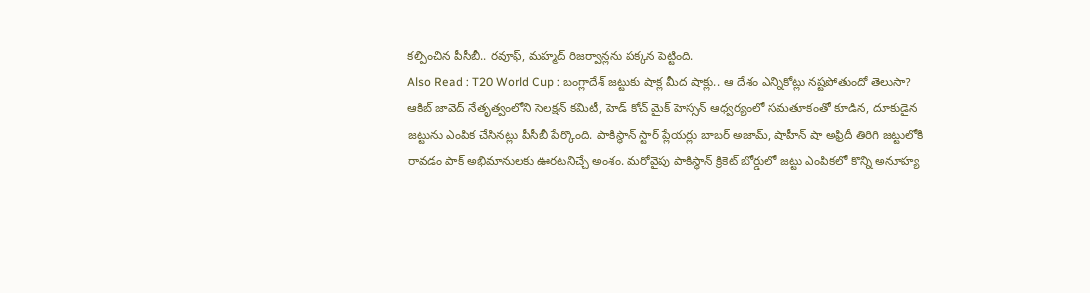కల్పించిన పీసీబీ.. రవూఫ్, మహ్మద్ రిజర్వాన్లను పక్కన పెట్టింది.
Also Read : T20 World Cup : బంగ్లాదేశ్ జట్టుకు షాక్ల మీద షాక్లు.. ఆ దేశం ఎన్నికోట్లు నష్టపోతుందో తెలుసా?
ఆకిబ్ జావెద్ నేతృత్వంలోని సెలక్షన్ కమిటీ, హెడ్ కోచ్ మైక్ హెస్సన్ ఆధ్వర్యంలో సమతూకంతో కూడిన, దూకుడైన జట్టును ఎంపిక చేసినట్లు పీసీబీ పేర్కొంది. పాకిస్థాన్ స్టార్ ప్లేయర్లు బాబర్ అజామ్, షాహీన్ షా అఫ్రిదీ తిరిగి జట్టులోకి రావడం పాక్ అభిమానులకు ఊరటనిచ్చే అంశం. మరోవైపు పాకిస్థాన్ క్రికెట్ బోర్డులో జట్టు ఎంపికలో కొన్ని అనూహ్య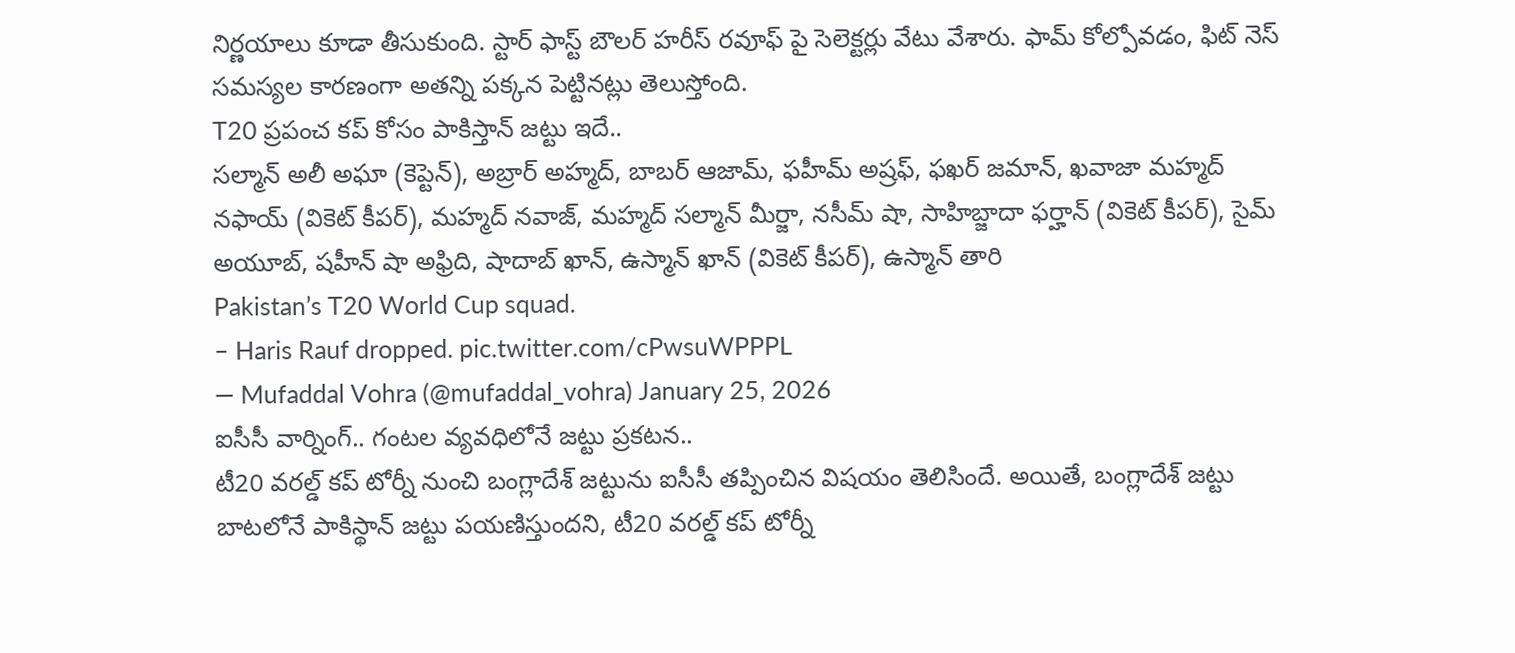నిర్ణయాలు కూడా తీసుకుంది. స్టార్ ఫాస్ట్ బౌలర్ హరీస్ రవూఫ్ పై సెలెక్టర్లు వేటు వేశారు. ఫామ్ కోల్పోవడం, ఫిట్ నెస్ సమస్యల కారణంగా అతన్ని పక్కన పెట్టినట్లు తెలుస్తోంది.
T20 ప్రపంచ కప్ కోసం పాకిస్తాన్ జట్టు ఇదే..
సల్మాన్ అలీ అఘా (కెప్టెన్), అబ్రార్ అహ్మద్, బాబర్ ఆజామ్, ఫహీమ్ అష్రఫ్, ఫఖర్ జమాన్, ఖవాజా మహ్మద్ నఫాయ్ (వికెట్ కీపర్), మహ్మద్ నవాజ్, మహ్మద్ సల్మాన్ మీర్జా, నసీమ్ షా, సాహిబ్జాదా ఫర్హాన్ (వికెట్ కీపర్), సైమ్ అయూబ్, షహీన్ షా అఫ్రిది, షాదాబ్ ఖాన్, ఉస్మాన్ ఖాన్ (వికెట్ కీపర్), ఉస్మాన్ తారి
Pakistan’s T20 World Cup squad.
– Haris Rauf dropped. pic.twitter.com/cPwsuWPPPL
— Mufaddal Vohra (@mufaddal_vohra) January 25, 2026
ఐసీసీ వార్నింగ్.. గంటల వ్యవధిలోనే జట్టు ప్రకటన..
టీ20 వరల్డ్ కప్ టోర్నీ నుంచి బంగ్లాదేశ్ జట్టును ఐసీసీ తప్పించిన విషయం తెలిసిందే. అయితే, బంగ్లాదేశ్ జట్టు బాటలోనే పాకిస్థాన్ జట్టు పయణిస్తుందని, టీ20 వరల్డ్ కప్ టోర్నీ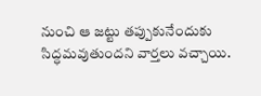నుంచి ఆ జట్టు తప్పుకునేందుకు సిద్ధమవుతుందని వార్తలు వచ్చాయి.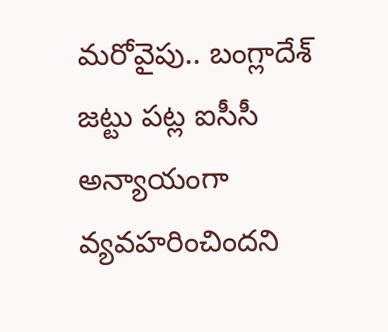మరోవైపు.. బంగ్లాదేశ్ జట్టు పట్ల ఐసీసీ అన్యాయంగా వ్యవహరించిందని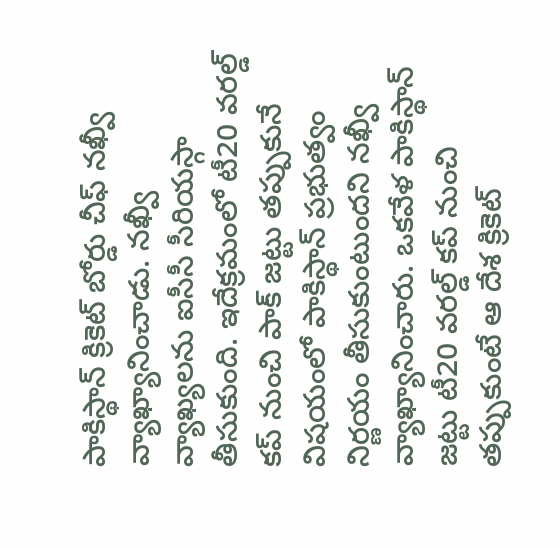పాకిస్థాన్ క్రికెట్ బోర్డు చీఫ్ నఖ్వీ వ్యాఖ్యానించాడు. నఖ్వీ వ్యాఖ్యలను ఐసీసీ సీరియస్గా తీసుకుంది. ఇదేక్రమంలో టీ20 వరల్డ్ కప్ నుంచి పాక్ జట్టు తప్పుకునే విషయంలో పాకిస్థాన్ ప్రభుత్వం నిర్ణయం తీసుకుంటుందని నఖ్వీ వ్యాఖ్యానించారు. ఒకవేళ పాకిస్థాన్ జట్టు టీ20 వరల్డ్ కప్ నుంచి తప్పుకుంటే ఆ దేశ క్రికెట్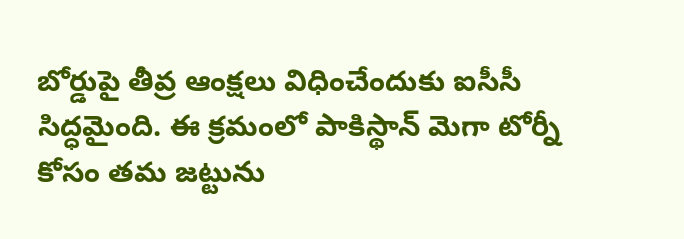బోర్డుపై తీవ్ర ఆంక్షలు విధించేందుకు ఐసీసీ సిద్ధమైంది. ఈ క్రమంలో పాకిస్థాన్ మెగా టోర్నీ కోసం తమ జట్టును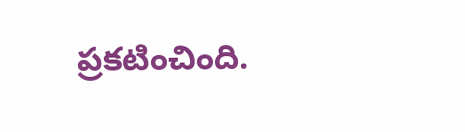ప్రకటించింది.